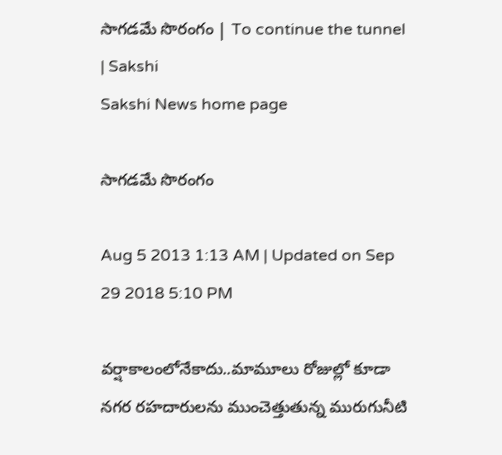సాగడమే సొరంగం | To continue the tunnel | Sakshi
Sakshi News home page

సాగడమే సొరంగం

Aug 5 2013 1:13 AM | Updated on Sep 29 2018 5:10 PM

వర్షాకాలంలోనేకాదు..మామూలు రోజుల్లో కూడా నగర రహదారులను ముంచెత్తుతున్న మురుగునీటి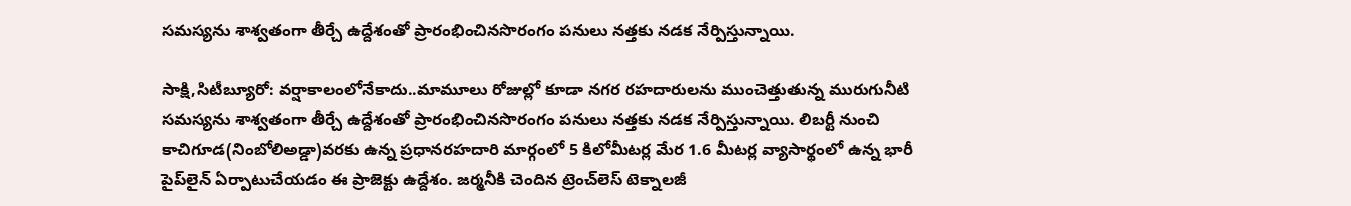సమస్యను శాశ్వతంగా తీర్చే ఉద్దేశంతో ప్రారంభించినసొరంగం పనులు నత్తకు నడక నేర్పిస్తున్నాయి.

సాక్షి,సిటీబ్యూరో: వర్షాకాలంలోనేకాదు..మామూలు రోజుల్లో కూడా నగర రహదారులను ముంచెత్తుతున్న మురుగునీటి సమస్యను శాశ్వతంగా తీర్చే ఉద్దేశంతో ప్రారంభించినసొరంగం పనులు నత్తకు నడక నేర్పిస్తున్నాయి. లిబర్టీ నుంచి కాచిగూడ(నింబోలిఅడ్డా)వరకు ఉన్న ప్రధానరహదారి మార్గంలో 5 కిలోమీటర్ల మేర 1.6 మీటర్ల వ్యాసార్థంలో ఉన్న భారీ పైప్‌లైన్ ఏర్పాటుచేయడం ఈ ప్రాజెక్టు ఉద్దేశం. జర్మనీకి చెందిన ట్రెంచ్‌లెస్ టెక్నాలజీ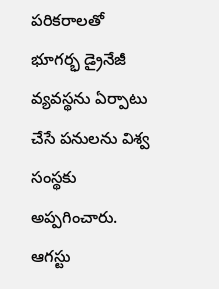పరికరాలతో భూగర్భ డ్రైనేజీ వ్యవస్థను ఏర్పాటు చేసే పనులను విశ్వ సంస్థకు అప్పగించారు. ఆగస్టు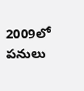2009లో పనులు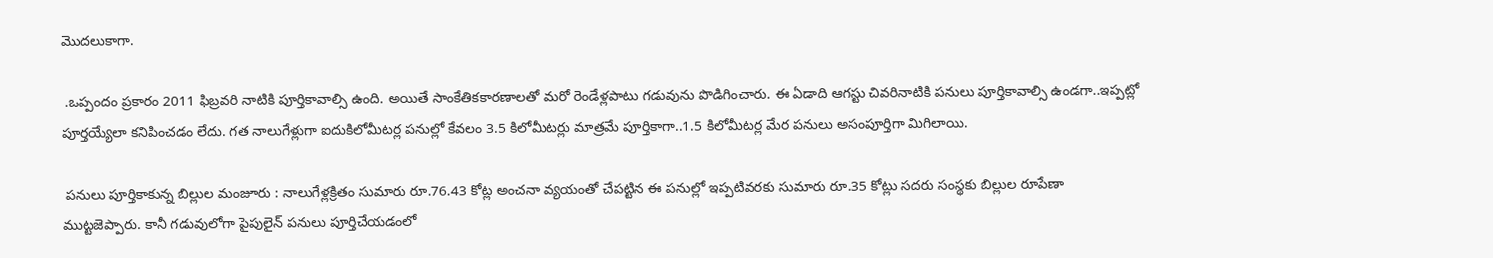మొదలుకాగా.

 .ఒప్పందం ప్రకారం 2011 ఫిబ్రవరి నాటికి పూర్తికావాల్సి ఉంది. అయితే సాంకేతికకారణాలతో మరో రెండేళ్లపాటు గడువును పొడిగించారు. ఈ ఏడాది ఆగస్టు చివరినాటికి పనులు పూర్తికావాల్సి ఉండగా..ఇప్పట్లో పూర్తయ్యేలా కనిపించడం లేదు. గత నాలుగేళ్లుగా ఐదుకిలోమీటర్ల పనుల్లో కేవలం 3.5 కిలోమీటర్లు మాత్రమే పూర్తికాగా..1.5 కిలోమీటర్ల మేర పనులు అసంపూర్తిగా మిగిలాయి.

 పనులు పూర్తికాకున్న బిల్లుల మంజూరు : నాలుగేళ్లక్రితం సుమారు రూ.76.43 కోట్ల అంచనా వ్యయంతో చేపట్టిన ఈ పనుల్లో ఇప్పటివరకు సుమారు రూ.35 కోట్లు సదరు సంస్థకు బిల్లుల రూపేణా ముట్టజెప్పారు. కానీ గడువులోగా పైపులైన్ పనులు పూర్తిచేయడంలో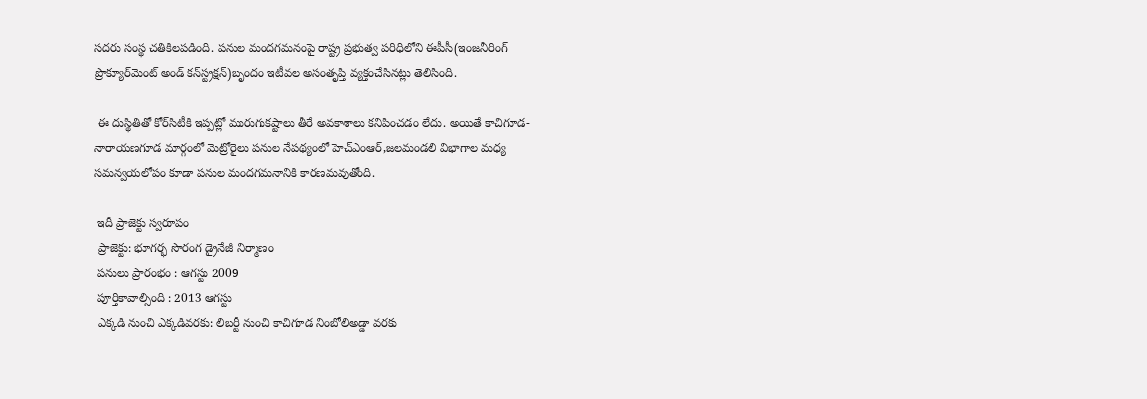సదరు సంస్థ చతికిలపడింది. పనుల మందగమనంపై రాష్ట్ర ప్రభుత్వ పరిధిలోని ఈపీసీ(ఇంజనీరింగ్ ప్రొక్యూర్‌మెంట్ అండ్ కన్‌స్ట్రక్షన్)బృందం ఇటీవల అసంతృప్తి వ్యక్తంచేసినట్లు తెలిసింది.

 ఈ దుస్థితితో కోర్‌సిటీకి ఇప్పట్లో మురుగుకష్టాలు తీరే అవకాశాలు కనిపించడం లేదు. అయితే కాచిగూడ-నారాయణగూడ మార్గంలో మెట్రోరైలు పనుల నేపథ్యంలో హెచ్‌ఎంఆర్,జలమండలి విభాగాల మధ్య సమన్వయలోపం కూడా పనుల మందగమనానికి కారణమవుతోంది.

 ఇదీ ప్రాజెక్టు స్వరూపం
 ప్రాజెక్టు: భూగర్భ సొరంగ డ్రైనేజీ నిర్మాణం
 పనులు ప్రారంభం : ఆగస్టు 2009
 పూర్తికావాల్సింది : 2013 ఆగస్టు
 ఎక్కడి నుంచి ఎక్కడివరకు: లిబర్టీ నుంచి కాచిగూడ నింబోలిఅడ్డా వరకు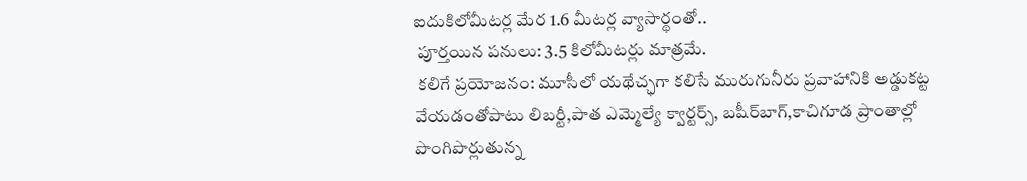ఐదుకిలోమీటర్ల మేర 1.6 మీటర్ల వ్యాసార్థంతో..
 పూర్తయిన పనులు: 3.5 కిలోమీటర్లు మాత్రమే.
 కలిగే ప్రయోజనం: మూసీలో యథేచ్ఛగా కలిసే మురుగునీరు ప్రవాహానికి అడ్డుకట్ట వేయడంతోపాటు లిబర్టీ,పాత ఎమ్మెల్యే క్వార్టర్స్, బషీర్‌బాగ్,కాచిగూడ ప్రాంతాల్లో పొంగిపొర్లుతున్న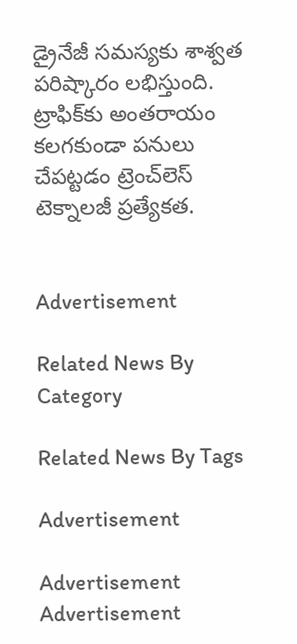డ్రైనేజీ సమస్యకు శాశ్వత  పరిష్కారం లభిస్తుంది. ట్రాఫిక్‌కు అంతరాయం కలగకుండా పనులు చేపట్టడం ట్రెంచ్‌లెస్ టెక్నాలజీ ప్రత్యేకత.


Advertisement

Related News By Category

Related News By Tags

Advertisement

Advertisement
Advertisement